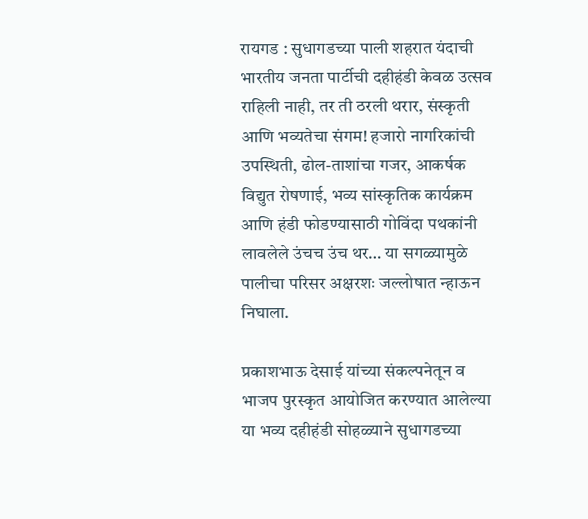रायगड : सुधागडच्या पाली शहरात यंदाची भारतीय जनता पार्टीची दहीहंडी केवळ उत्सव राहिली नाही, तर ती ठरली थरार, संस्कृती आणि भव्यतेचा संगम! हजारो नागरिकांची उपस्थिती, ढोल-ताशांचा गजर, आकर्षक विद्युत रोषणाई, भव्य सांस्कृतिक कार्यक्रम आणि हंडी फोडण्यासाठी गोविंदा पथकांनी लावलेले उंचच उंच थर… या सगळ्यामुळे पालीचा परिसर अक्षरशः जल्लोषात न्हाऊन निघाला.

प्रकाशभाऊ देसाई यांच्या संकल्पनेतून व भाजप पुरस्कृत आयोजित करण्यात आलेल्या या भव्य दहीहंडी सोहळ्याने सुधागडच्या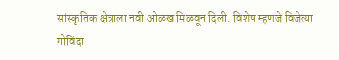सांस्कृतिक क्षेत्राला नवी ओळख मिळवून दिली. विशेष म्हणजे विजेत्या गोविंदा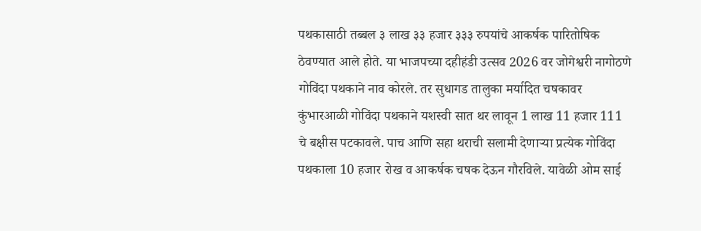पथकासाठी तब्बल ३ लाख ३३ हजार ३३३ रुपयांचे आकर्षक पारितोषिक ठेवण्यात आले होते. या भाजपच्या दहीहंडी उत्सव 2026 वर जोगेश्वरी नागोठणे गोविंदा पथकाने नाव कोरले. तर सुधागड तालुका मर्यादित चषकावर कुंभारआळी गोविंदा पथकाने यशस्वी सात थर लावून 1 लाख 11 हजार 111 चे बक्षीस पटकावले. पाच आणि सहा थराची सलामी देणाऱ्या प्रत्येक गोविंदा पथकाला 10 हजार रोख व आकर्षक चषक देऊन गौरविले. यावेळी ओम साई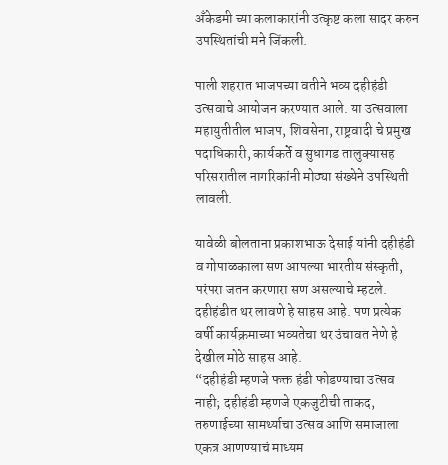अँकेडमी च्या कलाकारांनी उत्कृष्ट कला सादर करुन उपस्थितांची मने जिंकली.

पाली शहरात भाजपच्या वतीने भव्य दहीहंडी उत्सवाचे आयोजन करण्यात आले. या उत्सवाला महायुतीतील भाजप, शिवसेना, राष्ट्रवादी चे प्रमुख पदाधिकारी, कार्यकर्ते व सुधागड तालुक्यासह परिसरातील नागरिकांनी मोठ्या संख्येने उपस्थिती लावली.

यावेळी बोलताना प्रकाशभाऊ देसाई यांनी दहीहंडी व गोपाळकाला सण आपल्या भारतीय संस्कृती, परंपरा जतन करणारा सण असल्याचे म्हटले.
दहीहंडीत थर लावणे हे साहस आहे. पण प्रत्येक वर्षी कार्यक्रमाच्या भव्यतेचा थर उंचावत नेणे हे देखील मोठे साहस आहे.
“दहीहंडी म्हणजे फक्त हंडी फोडण्याचा उत्सव नाही; दहीहंडी म्हणजे एकजुटीची ताकद, तरुणाईच्या सामर्थ्याचा उत्सव आणि समाजाला एकत्र आणण्याचं माध्यम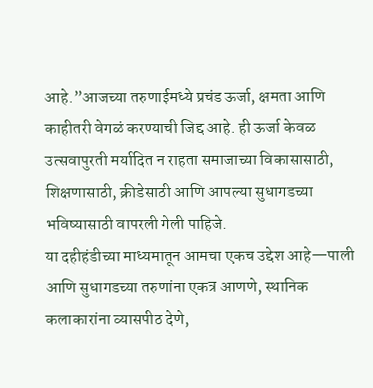आहे.”आजच्या तरुणाईमध्ये प्रचंड ऊर्जा, क्षमता आणि काहीतरी वेगळं करण्याची जिद्द आहे. ही ऊर्जा केवळ उत्सवापुरती मर्यादित न राहता समाजाच्या विकासासाठी, शिक्षणासाठी, क्रीडेसाठी आणि आपल्या सुधागडच्या भविष्यासाठी वापरली गेली पाहिजे.
या दहीहंडीच्या माध्यमातून आमचा एकच उद्देश आहे—पाली आणि सुधागडच्या तरुणांना एकत्र आणणे, स्थानिक कलाकारांना व्यासपीठ देणे,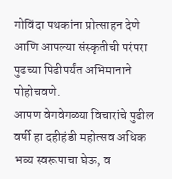गोविंदा पथकांना प्रोत्साहन देणे आणि आपल्या संस्कृतीची परंपरा पुढच्या पिढीपर्यंत अभिमानाने पोहोचवणे.
आपण वेगवेगळ्या विचारांचे पुढील वर्षी हा दहीहंडी महोत्सव अधिक भव्य स्वरूपाचा घेऊ, व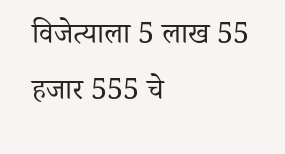विजेत्याला 5 लाख 55 हजार 555 चे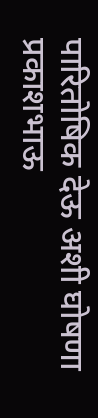पारितोषिक देऊ अशी घोषणा प्रकाशभाऊ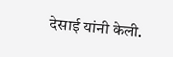देसाई यांनी केली.